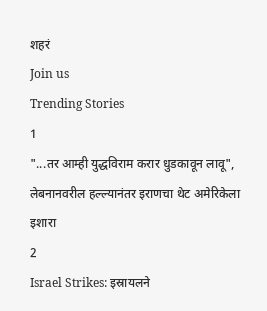शहरं
Join us
Trending Stories
1
"...तर आम्ही युद्धविराम करार धुडकावून लावू", लेबनानवरील हल्ल्यानंतर इराणचा थेट अमेरिकेला इशारा
2
Israel Strikes: इस्रायलने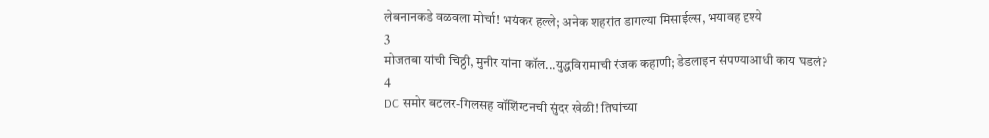लेबनानकडे वळवला मोर्चा! भयंकर हल्ले; अनेक शहरांत डागल्या मिसाईल्स, भयावह दृश्ये
3
मोजतबा यांची चिठ्ठी, मुनीर यांना कॉल...युद्धविरामाची रंजक कहाणी; डेडलाइन संपण्याआधी काय घडलं?
4
DC समोर बटलर-गिलसह वॉशिंग्टनची सुंदर खेळी! तिघांच्या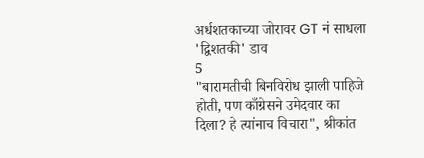अर्धशतकाच्या जोरावर GT नं साधला 'द्विशतकी' डाव
5
"बारामतीची बिनविरोध झाली पाहिजे होती, पण काँग्रेसने उमेदवार का दिला? हे त्यांनाच विचारा", श्रीकांत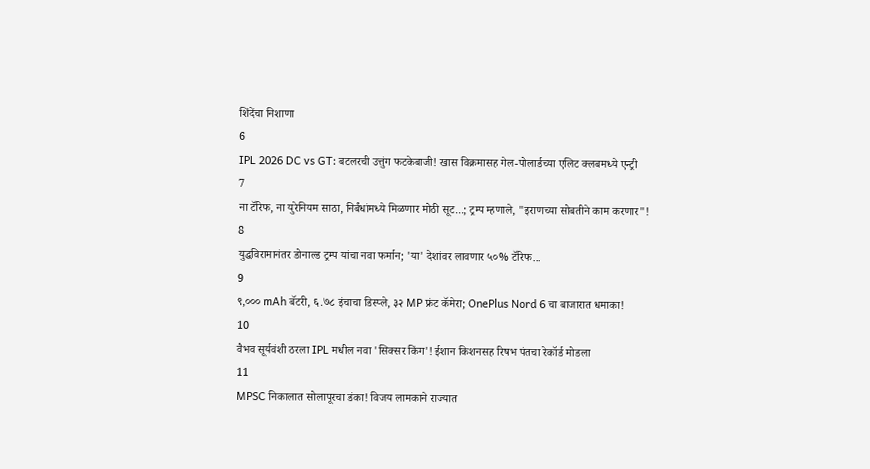शिंदेंचा निशाणा
6
IPL 2026 DC vs GT: बटलरची उत्तुंग फटकेबाजी! खास विक्रमासह गेल-पोलार्डच्या एलिट क्लबमध्ये एन्ट्री
7
ना टॅरिफ, ना युरेनियम साठा, निर्बंधांमध्ये मिळणार मोठी सूट...; ट्रम्प म्हणाले, "इराणच्या सोबतीने काम करणार"!
8
युद्धविरामानंतर डोनाल्ड ट्रम्प यांचा नवा फर्मान; 'या' देशांवर लावणार ५०% टॅरिफ...
9
९,००० mAh बॅटरी, ६.७८ इंचाचा डिस्प्ले, ३२ MP फ्रंट कॅमेरा; OnePlus Nord 6 चा बाजारात धमाका!
10
वैभव सूर्यवंशी ठरला IPL मधील नवा 'सिक्सर किंग'! ईशान किशनसह रिषभ पंतचा रेकॉर्ड मोडला
11
MPSC निकालात सोलापूरचा डंका! विजय लामकाने राज्यात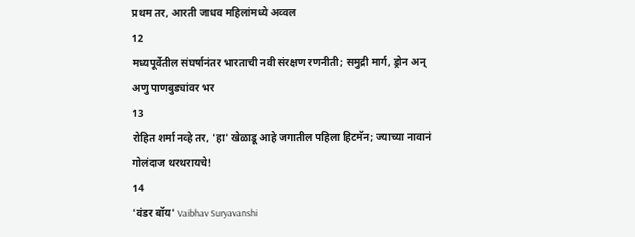प्रथम तर, आरती जाधव महिलांमध्ये अव्वल
12
मध्यपूर्वेतील संघर्षानंतर भारताची नवी संरक्षण रणनीती; समुद्री मार्ग, ड्रोन अन् अणु पाणबुड्यांवर भर
13
रोहित शर्मा नव्हे तर, 'हा' खेळाडू आहे जगातील पहिला हिटमॅन; ज्याच्या नावानं गोलंदाज थरथरायचे!
14
'वंडर बॉय' Vaibhav Suryavanshi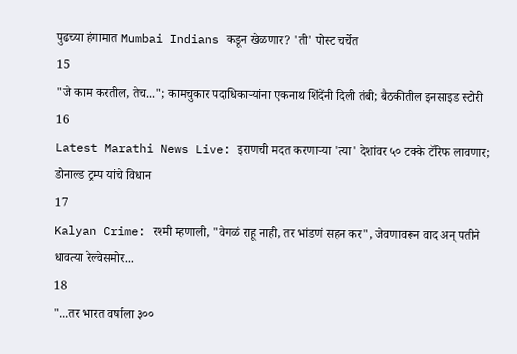पुढच्या हंगामात Mumbai Indians कडून खेळणार? 'ती' पोस्ट चर्चेत
15
"जे काम करतील, तेच..."; कामचुकार पदाधिकाऱ्यांना एकनाथ शिंदेंनी दिली तंबी; बैठकीतील इनसाइड स्टोरी
16
Latest Marathi News Live: इराणची मदत करणाऱ्या 'त्या' देशांवर ५० टक्के टॅरिफ लावणार; डोनाल्ड ट्रम्प यांचे विधान
17
Kalyan Crime: रश्मी म्हणाली, "वेगळं राहू नाही, तर भांडणं सहन कर", जेवणावरून वाद अन् पतीने धावत्या रेल्वेसमोर...
18
"...तर भारत वर्षाला ३००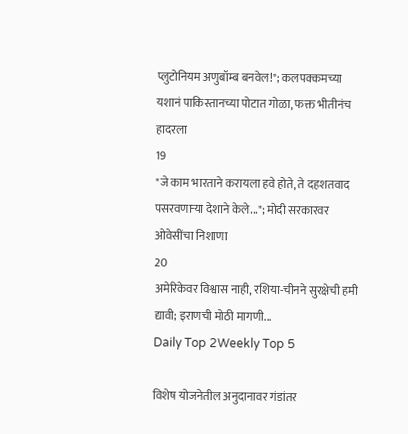प्लुटोनियम अणुबॉम्ब बनवेल!"; कलपक्कमच्या यशानं पाकिस्तानच्या पोटात गोळा, फक्त भीतीनंच हादरला
19
"जे काम भारताने करायला हवे होते, ते दहशतवाद पसरवणाऱ्या देशाने केले..."; मोदी सरकारवर ओवेसींचा निशाणा
20
अमेरिकेवर विश्वास नाही, रशिया-चीनने सुरक्षेची हमी द्यावी; इराणची मोठी मागणी...
Daily Top 2Weekly Top 5

विशेष योजनेतील अनुदानावर गंडांतर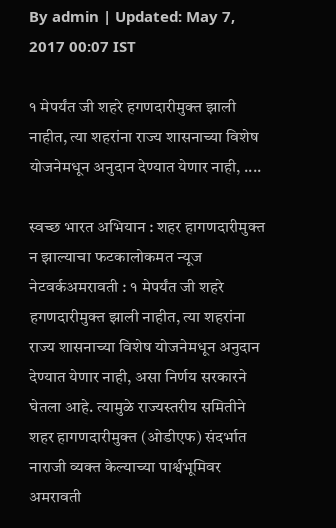By admin | Updated: May 7, 2017 00:07 IST

१ मेपर्यंत जी शहरे हगणदारीमुक्त झाली नाहीत, त्या शहरांना राज्य शासनाच्या विशेष योजनेमधून अनुदान देण्यात येणार नाही, ....

स्वच्छ भारत अभियान : शहर हागणदारीमुक्त न झाल्याचा फटकालोकमत न्यूज नेटवर्कअमरावती : १ मेपर्यंत जी शहरे हगणदारीमुक्त झाली नाहीत, त्या शहरांना राज्य शासनाच्या विशेष योजनेमधून अनुदान देण्यात येणार नाही, असा निर्णय सरकारने घेतला आहे. त्यामुळे राज्यस्तरीय समितीने शहर हागणदारीमुक्त (ओडीएफ) संदर्भात नाराजी व्यक्त केल्याच्या पार्श्वभूमिवर अमरावती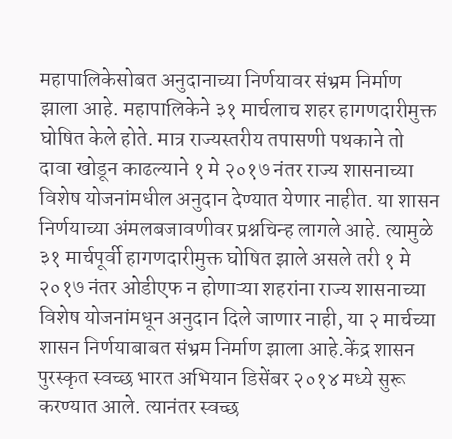महापालिकेसोबत अनुदानाच्या निर्णयावर संभ्रम निर्माण झाला आहे. महापालिकेने ३१ मार्चलाच शहर हागणदारीमुक्त घोषित केले होते. मात्र राज्यस्तरीय तपासणी पथकाने तो दावा खोडून काढल्याने १ मे २०१७ नंतर राज्य शासनाच्या विशेष योजनांमधील अनुदान देण्यात येणार नाहीत. या शासन निर्णयाच्या अंमलबजावणीवर प्रश्नचिन्ह लागले आहे. त्यामुळे ३१ मार्चपूर्वी हागणदारीमुक्त घोषित झाले असले तरी १ मे २०१७ नंतर ओडीएफ न होणाऱ्या शहरांना राज्य शासनाच्या विशेष योजनांमधून अनुदान दिले जाणार नाही, या २ मार्चच्या शासन निर्णयाबाबत संभ्रम निर्माण झाला आहे.केंद्र शासन पुरस्कृत स्वच्छ भारत अभियान डिसेंबर २०१४ मध्ये सुरू करण्यात आले. त्यानंतर स्वच्छ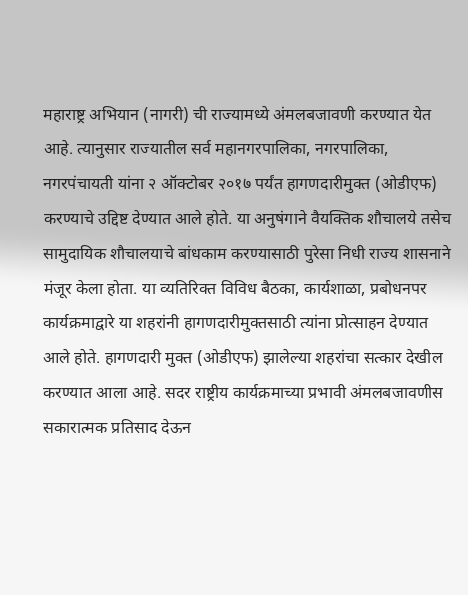महाराष्ट्र अभियान (नागरी) ची राज्यामध्ये अंमलबजावणी करण्यात येत आहे. त्यानुसार राज्यातील सर्व महानगरपालिका, नगरपालिका, नगरपंचायती यांना २ ऑक्टोबर २०१७ पर्यंत हागणदारीमुक्त (ओडीएफ) करण्याचे उद्दिष्ट देण्यात आले होते. या अनुषंगाने वैयक्तिक शौचालये तसेच सामुदायिक शौचालयाचे बांधकाम करण्यासाठी पुरेसा निधी राज्य शासनाने मंजूर केला होता. या व्यतिरिक्त विविध बैठका, कार्यशाळा, प्रबोधनपर कार्यक्रमाद्वारे या शहरांनी हागणदारीमुक्तसाठी त्यांना प्रोत्साहन देण्यात आले होते. हागणदारी मुक्त (ओडीएफ) झालेल्या शहरांचा सत्कार देखील करण्यात आला आहे. सदर राष्ट्रीय कार्यक्रमाच्या प्रभावी अंमलबजावणीस सकारात्मक प्रतिसाद देऊन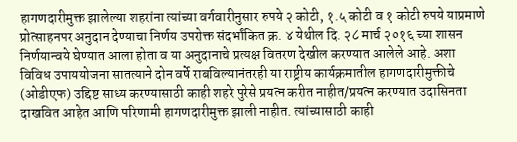हागणदारीमुक्त झालेल्या शहरांना त्यांच्या वर्गवारीनुसार रुपये २ कोटी, १.५ कोटी व १ कोटी रुपये याप्रमाणे प्रोत्साहनपर अनुदान देण्याचा निर्णय उपरोक्त संदर्भांकित क्र. ४ येथील दि. २८ मार्च २०१६ च्या शासन निर्णयान्वये घेण्यात आला होता व या अनुदानाचे प्रत्यक्ष वितरण देखील करण्यात आलेले आहे. अशा विविध उपाययोजना सातत्याने दोन वर्षे राबविल्यानंतरही या राष्ट्रीय कार्यक्रमातील हागणदारीमुक्तीचे (ओडीएफ) उद्दिष्ट साध्य करण्यासाठी काही शहरे पुरेसे प्रयत्न करीत नाहीत/प्रयत्न करण्यात उदासिनता दाखवित आहेत आणि परिणामी हागणदारीमुक्त झाली नाहीत. त्यांच्यासाठी काही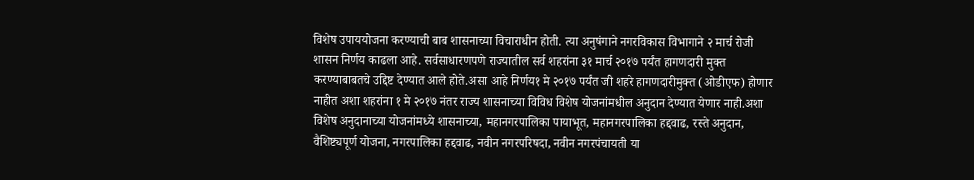विशेष उपाययोजना करण्याची बाब शासनाच्या विचाराधीन होती. त्या अनुषंगाने नगरविकास विभागाने २ मार्च रोजी शासन निर्णय काढला आहे. सर्वसाधारणपणे राज्यातील सर्व शहरांना ३१ मार्च २०१७ पर्यंत हागणदारी मुक्त करण्याबाबतचे उद्दिष्ट देण्यात आले होते.असा आहे निर्णय१ मे २०१७ पर्यंत जी शहरे हागणदारीमुक्त (ओडीएफ) होणार नाहीत अशा शहरांना १ मे २०१७ नंतर राज्य शासनाच्या विविध विशेष योजनांमधील अनुदान देण्यात येणार नाही.अशा विशेष अनुदानाच्या योजनांमध्ये शासनाच्या, महानगरपालिका पायाभूत, महानगरपालिका हद्दवाढ, रस्ते अनुदान, वैशिष्ट्यपूर्ण योजना, नगरपालिका हद्दवाढ, नवीन नगरपरिषदा, नवीन नगरपंचायती या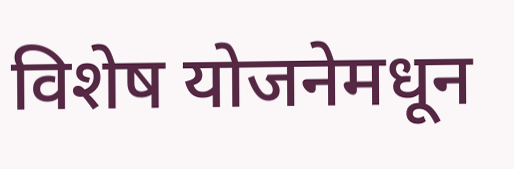विशेष योजनेमधून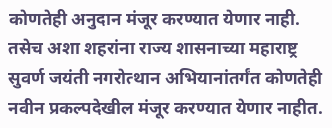कोणतेही अनुदान मंजूर करण्यात येणार नाही. तसेच अशा शहरांना राज्य शासनाच्या महाराष्ट्र सुवर्ण जयंती नगरोत्थान अभियानांतर्गंत कोणतेही नवीन प्रकल्पदेखील मंजूर करण्यात येणार नाहीत.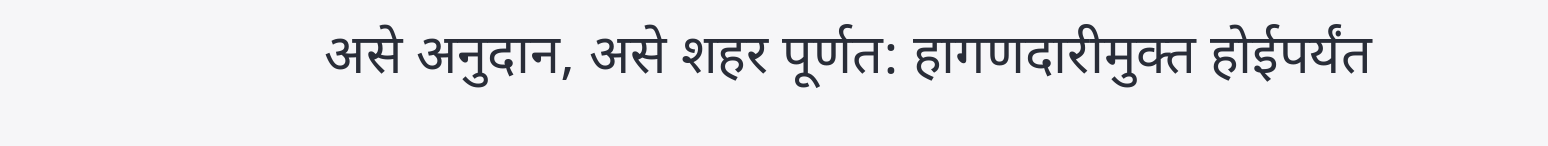असे अनुदान, असे शहर पूर्णत: हागणदारीमुक्त होईपर्यंत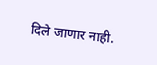दिले जाणार नाही.